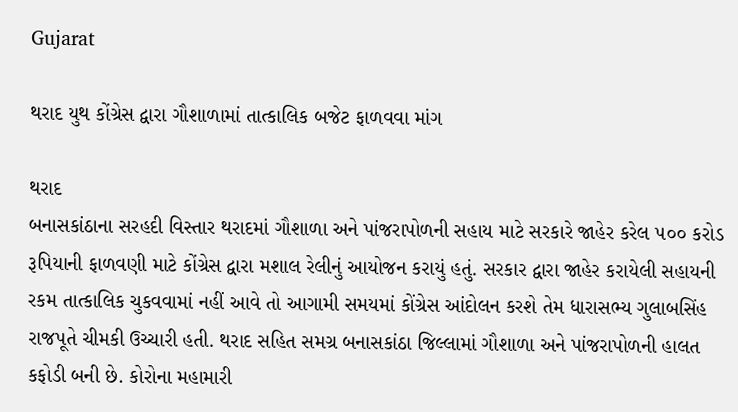Gujarat

થરાદ યુથ કોંગ્રેસ દ્વારા ગૌશાળામાં તાત્કાલિક બજેટ ફાળવવા માંગ

થરાદ
બનાસકાંઠાના સરહદી વિસ્તાર થરાદમાં ગૌશાળા અને પાંજરાપોળની સહાય માટે સરકારે જાહેર કરેલ ૫૦૦ કરોડ રૂપિયાની ફાળવણી માટે કોંગ્રેસ દ્વારા મશાલ રેલીનું આયોજન કરાયું હતું. સરકાર દ્વારા જાહેર કરાયેલી સહાયની રકમ તાત્કાલિક ચુકવવામાં નહીં આવે તો આગામી સમયમાં કોંગ્રેસ આંદોલન કરશે તેમ ધારાસભ્ય ગુલાબસિંહ રાજપૂતે ચીમકી ઉચ્ચારી હતી. થરાદ સહિત સમગ્ર બનાસકાંઠા જિલ્લામાં ગૌશાળા અને પાંજરાપોળની હાલત કફોડી બની છે. કોરોના મહામારી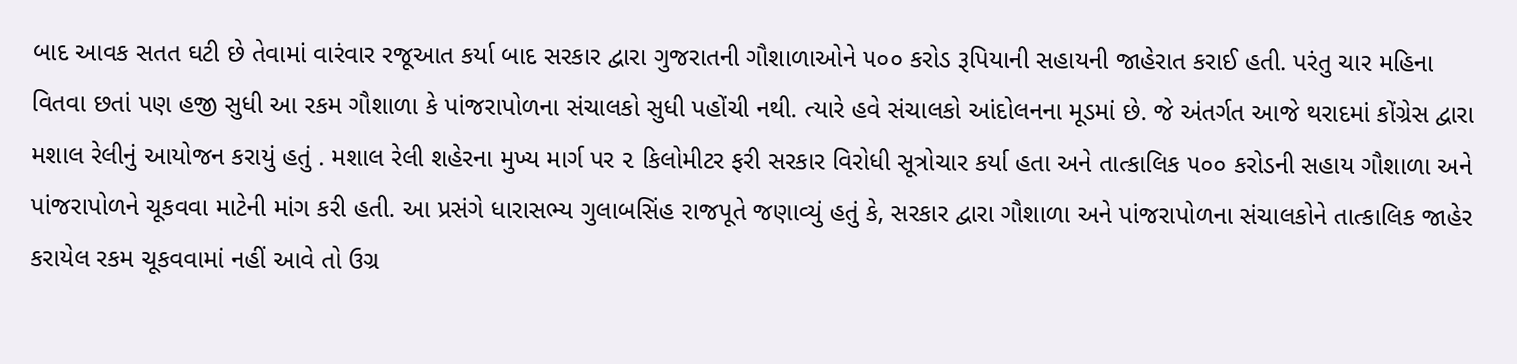બાદ આવક સતત ઘટી છે તેવામાં વારંવાર રજૂઆત કર્યા બાદ સરકાર દ્વારા ગુજરાતની ગૌશાળાઓને ૫૦૦ કરોડ રૂપિયાની સહાયની જાહેરાત કરાઈ હતી. પરંતુ ચાર મહિના વિતવા છતાં પણ હજી સુધી આ રકમ ગૌશાળા કે પાંજરાપોળના સંચાલકો સુધી પહોંચી નથી. ત્યારે હવે સંચાલકો આંદોલનના મૂડમાં છે. જે અંતર્ગત આજે થરાદમાં કોંગ્રેસ દ્વારા મશાલ રેલીનું આયોજન કરાયું હતું . મશાલ રેલી શહેરના મુખ્ય માર્ગ પર ૨ કિલોમીટર ફરી સરકાર વિરોધી સૂત્રોચાર કર્યા હતા અને તાત્કાલિક ૫૦૦ કરોડની સહાય ગૌશાળા અને પાંજરાપોળને ચૂકવવા માટેની માંગ કરી હતી. આ પ્રસંગે ધારાસભ્ય ગુલાબસિંહ રાજપૂતે જણાવ્યું હતું કે, સરકાર દ્વારા ગૌશાળા અને પાંજરાપોળના સંચાલકોને તાત્કાલિક જાહેર કરાયેલ રકમ ચૂકવવામાં નહીં આવે તો ઉગ્ર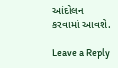આંદોલન કરવામાં આવશે.

Leave a Reply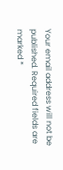Your email address will not be published. Required fields are marked *